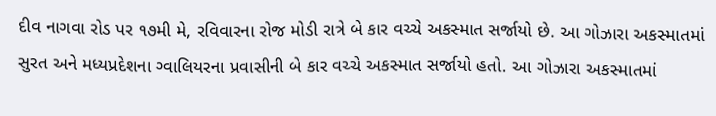દીવ નાગવા રોડ પર ૧૭મી મે, રવિવારના રોજ મોડી રાત્રે બે કાર વચ્ચે અકસ્માત સર્જાયો છે. આ ગોઝારા અકસ્માતમાં સુરત અને મધ્યપ્રદેશના ગ્વાલિયરના પ્રવાસીની બે કાર વચ્ચે અકસ્માત સર્જાયો હતો. આ ગોઝારા અકસ્માતમાં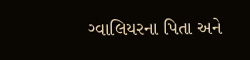ગ્વાલિયરના પિતા અને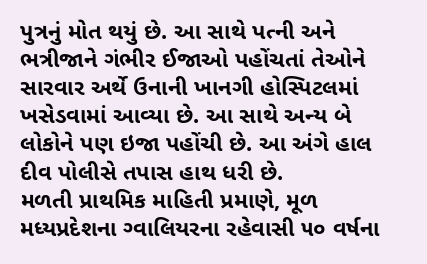પુત્રનું મોત થયું છે. આ સાથે પત્ની અને ભત્રીજાને ગંભીર ઈજાઓ પહોંચતાં તેઓને સારવાર અર્થે ઉનાની ખાનગી હોસ્પિટલમાં ખસેડવામાં આવ્યા છે. આ સાથે અન્ય બે લોકોને પણ ઇજા પહોંચી છે. આ અંગે હાલ દીવ પોલીસે તપાસ હાથ ધરી છે.
મળતી પ્રાથમિક માહિતી પ્રમાણે, મૂળ મધ્યપ્રદેશના ગ્વાલિયરના રહેવાસી ૫૦ વર્ષના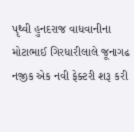પૃથ્વી હુનદરાજ વાધવાનીના મોટાભાઈ ગિરધારીલાલે જૂનાગઢ નજીક એક નવી ફેક્ટરી શરૂ કરી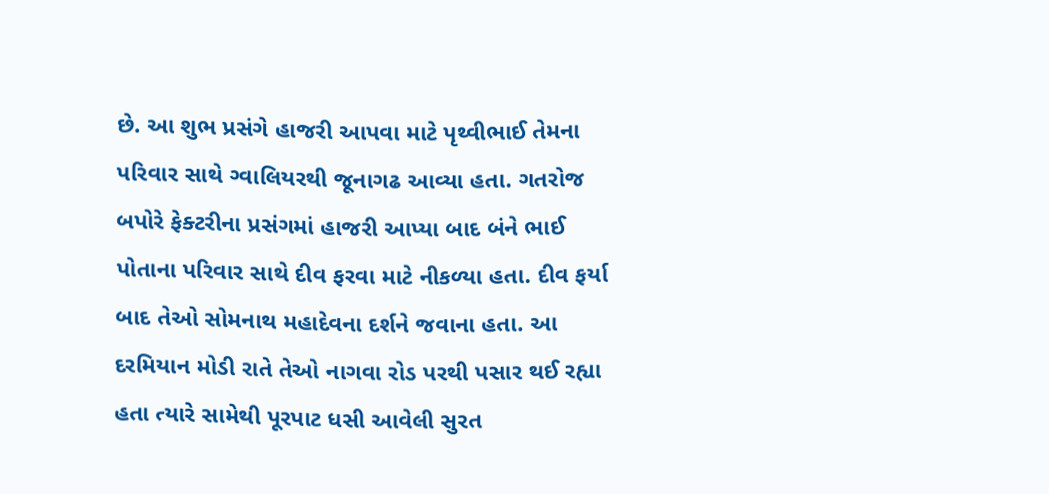છે. આ શુભ પ્રસંગે હાજરી આપવા માટે પૃથ્વીભાઈ તેમના પરિવાર સાથે ગ્વાલિયરથી જૂનાગઢ આવ્યા હતા. ગતરોજ બપોરે ફેક્ટરીના પ્રસંગમાં હાજરી આપ્યા બાદ બંને ભાઈ પોતાના પરિવાર સાથે દીવ ફરવા માટે નીકળ્યા હતા. દીવ ફર્યા બાદ તેઓ સોમનાથ મહાદેવના દર્શને જવાના હતા. આ દરમિયાન મોડી રાતે તેઓ નાગવા રોડ પરથી પસાર થઈ રહ્યા હતા ત્યારે સામેથી પૂરપાટ ધસી આવેલી સુરત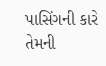પાસિંગની કારે તેમની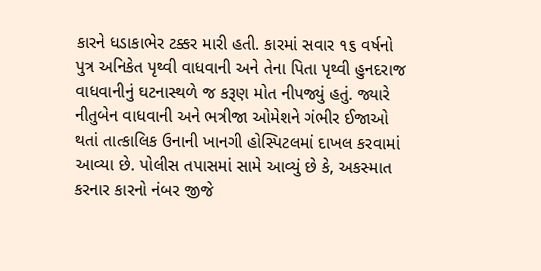કારને ધડાકાભેર ટક્કર મારી હતી. કારમાં સવાર ૧૬ વર્ષનો પુત્ર અનિકેત પૃથ્વી વાધવાની અને તેના પિતા પૃથ્વી હુનદરાજ વાધવાનીનું ઘટનાસ્થળે જ કરૂણ મોત નીપજ્યું હતું. જ્યારે નીતુબેન વાધવાની અને ભત્રીજા ઓમેશને ગંભીર ઈજાઓ થતાં તાત્કાલિક ઉનાની ખાનગી હોસ્પિટલમાં દાખલ કરવામાં આવ્યા છે. પોલીસ તપાસમાં સામે આવ્યું છે કે, અકસ્માત કરનાર કારનો નંબર જીજે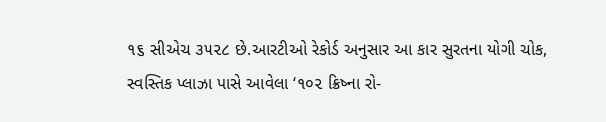૧૬ સીએચ ૩૫૨૮ છે.આરટીઓ રેકોર્ડ અનુસાર આ કાર સુરતના યોગી ચોક, સ્વસ્તિક પ્લાઝા પાસે આવેલા ‘૧૦૨ ક્રિષ્ના રો-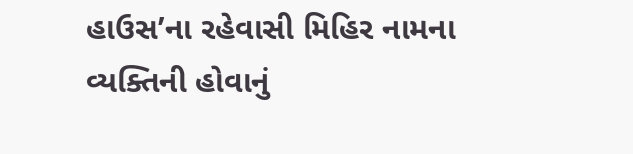હાઉસ’ના રહેવાસી મિહિર નામના વ્યક્તિની હોવાનું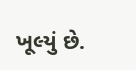ખૂલ્યું છે.